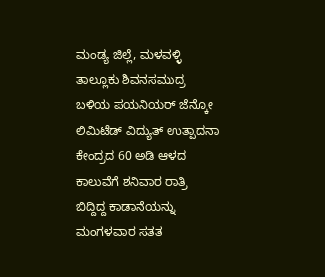ಮಂಡ್ಯ ಜಿಲ್ಲೆ, ಮಳವಳ್ಳಿ ತಾಲ್ಲೂಕು ಶಿವನಸಮುದ್ರ ಬಳಿಯ ಪಯನಿಯರ್ ಜೆನ್ಕೋ ಲಿಮಿಟೆಡ್ ವಿದ್ಯುತ್ ಉತ್ಪಾದನಾ ಕೇಂದ್ರದ 60 ಅಡಿ ಆಳದ ಕಾಲುವೆಗೆ ಶನಿವಾರ ರಾತ್ರಿ ಬಿದ್ದಿದ್ದ ಕಾಡಾನೆಯನ್ನು ಮಂಗಳವಾರ ಸತತ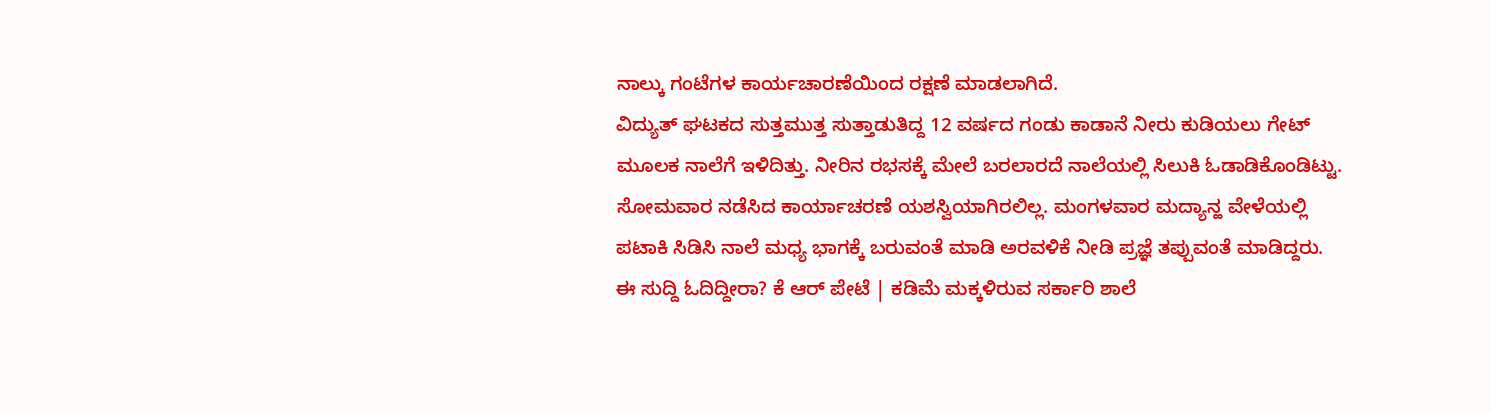ನಾಲ್ಕು ಗಂಟೆಗಳ ಕಾರ್ಯಚಾರಣೆಯಿಂದ ರಕ್ಷಣೆ ಮಾಡಲಾಗಿದೆ.
ವಿದ್ಯುತ್ ಘಟಕದ ಸುತ್ತಮುತ್ತ ಸುತ್ತಾಡುತಿದ್ದ 12 ವರ್ಷದ ಗಂಡು ಕಾಡಾನೆ ನೀರು ಕುಡಿಯಲು ಗೇಟ್ ಮೂಲಕ ನಾಲೆಗೆ ಇಳಿದಿತ್ತು. ನೀರಿನ ರಭಸಕ್ಕೆ ಮೇಲೆ ಬರಲಾರದೆ ನಾಲೆಯಲ್ಲಿ ಸಿಲುಕಿ ಓಡಾಡಿಕೊಂಡಿಟ್ಟು. ಸೋಮವಾರ ನಡೆಸಿದ ಕಾರ್ಯಾಚರಣೆ ಯಶಸ್ವಿಯಾಗಿರಲಿಲ್ಲ. ಮಂಗಳವಾರ ಮದ್ಯಾನ್ಹ ವೇಳೆಯಲ್ಲಿ ಪಟಾಕಿ ಸಿಡಿಸಿ ನಾಲೆ ಮಧ್ಯ ಭಾಗಕ್ಕೆ ಬರುವಂತೆ ಮಾಡಿ ಅರವಳಿಕೆ ನೀಡಿ ಪ್ರಜ್ಞೆ ತಪ್ಪುವಂತೆ ಮಾಡಿದ್ದರು.
ಈ ಸುದ್ದಿ ಓದಿದ್ದೀರಾ? ಕೆ ಆರ್ ಪೇಟೆ | ಕಡಿಮೆ ಮಕ್ಕಳಿರುವ ಸರ್ಕಾರಿ ಶಾಲೆ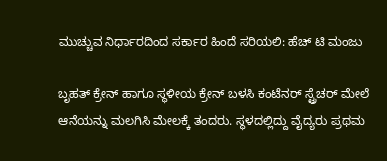ಮುಚ್ಚುವ ನಿರ್ಧಾರದಿಂದ ಸರ್ಕಾರ ಹಿಂದೆ ಸರಿಯಲಿ: ಹೆಚ್ ಟಿ ಮಂಜು

ಬೃಹತ್ ಕ್ರೇನ್ ಹಾಗೂ ಸ್ಥಳೀಯ ಕ್ರೇನ್ ಬಳಸಿ ಕಂಟೆನರ್ ಸ್ಟ್ರೆಚರ್ ಮೇಲೆ ಆನೆಯನ್ನು ಮಲಗಿಸಿ ಮೇಲಕ್ಕೆ ತಂದರು. ಸ್ಥಳದಲ್ಲಿದ್ದು ವೈದ್ಯರು ಪ್ರಥಮ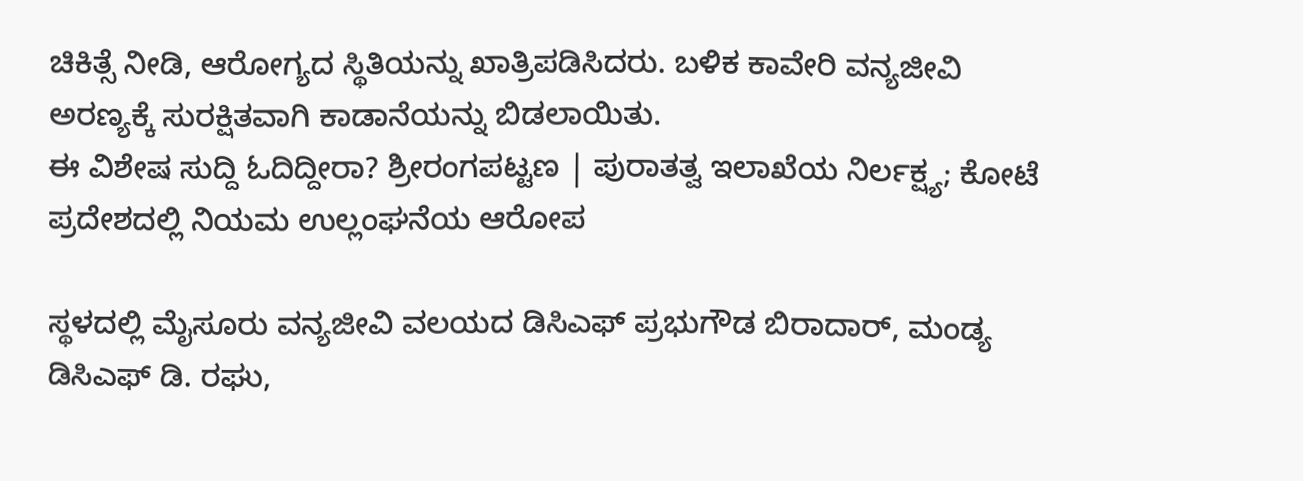ಚಿಕಿತ್ಸೆ ನೀಡಿ, ಆರೋಗ್ಯದ ಸ್ಥಿತಿಯನ್ನು ಖಾತ್ರಿಪಡಿಸಿದರು. ಬಳಿಕ ಕಾವೇರಿ ವನ್ಯಜೀವಿ ಅರಣ್ಯಕ್ಕೆ ಸುರಕ್ಷಿತವಾಗಿ ಕಾಡಾನೆಯನ್ನು ಬಿಡಲಾಯಿತು.
ಈ ವಿಶೇಷ ಸುದ್ದಿ ಓದಿದ್ದೀರಾ? ಶ್ರೀರಂಗಪಟ್ಟಣ | ಪುರಾತತ್ವ ಇಲಾಖೆಯ ನಿರ್ಲಕ್ಷ್ಯ; ಕೋಟೆ ಪ್ರದೇಶದಲ್ಲಿ ನಿಯಮ ಉಲ್ಲಂಘನೆಯ ಆರೋಪ

ಸ್ಥಳದಲ್ಲಿ ಮೈಸೂರು ವನ್ಯಜೀವಿ ವಲಯದ ಡಿಸಿಎಫ್ ಪ್ರಭುಗೌಡ ಬಿರಾದಾರ್, ಮಂಡ್ಯ ಡಿಸಿಎಫ್ ಡಿ. ರಘು,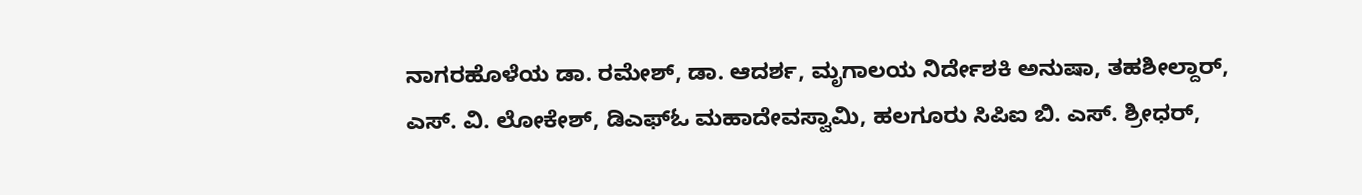ನಾಗರಹೊಳೆಯ ಡಾ. ರಮೇಶ್, ಡಾ. ಆದರ್ಶ, ಮೃಗಾಲಯ ನಿರ್ದೇಶಕಿ ಅನುಷಾ, ತಹಶೀಲ್ದಾರ್, ಎಸ್. ವಿ. ಲೋಕೇಶ್, ಡಿಎಫ್ಓ ಮಹಾದೇವಸ್ವಾಮಿ, ಹಲಗೂರು ಸಿಪಿಐ ಬಿ. ಎಸ್. ಶ್ರೀಧರ್,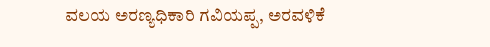ವಲಯ ಅರಣ್ಯಧಿಕಾರಿ ಗವಿಯಪ್ಪ, ಅರವಳಿಕೆ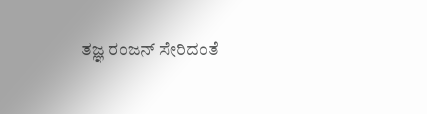ತಜ್ಞ ರಂಜನ್ ಸೇರಿದಂತೆ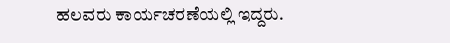ಹಲವರು ಕಾರ್ಯಚರಣೆಯಲ್ಲಿ ಇದ್ದರು.